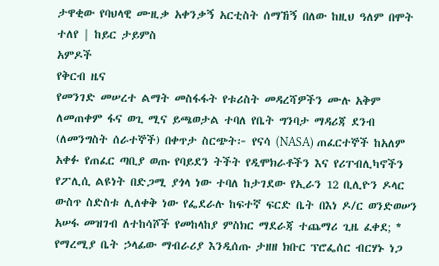ታዋቂው የባህላዊ ሙዚቃ አቀንቃኝ አርቲስት ሰማኸኝ በለው ከዚህ ዓለም በሞት ተለየ | ከይር ታይምስ
አምዶች
የቅርብ ዜና
የመንገድ መሠረተ ልማት መስፋፋት የቱሪስት መዳረሻዎችን ሙሉ አቅም ለመጠቀም ፋና ወጊ ሚና ይጫወታል ተባለ የቤት ግንባታ ማዳሪጃ ደንብ (ለመንግስት ሰራተኞች) በቀጥታ ስርጭት፦ የናሳ (NASA) ጠፈርተኞች ከአለም አቀፉ የጠፈር ጣቢያ ወጡ የባይደን ትችት የዲሞክራቶችን እና የሪፐብሊካኖችን የፖሊሲ ልዩነት በድጋሚ ያጎላ ነው ተባለ ከታገደው የኢራን 12 ቢሊዮን ዶላር ውስጥ ስድስቱ ሊለቀቅ ነው የፌደራሉ ከፍተኛ ፍርድ ቤት በእነ ዶ/ር ወንድወሠን አሠፋ መዝገብ ለተከሳሾች የመከላከያ ምስክር ማደራጃ ተጨማሪ ጊዜ ፈቀደ; * የማረሚያ ቤት ኃላፊው ማብራሪያ እንዲሰጡ ታዘዘ ክቡር ፕሮፌሰር ብርሃኑ ነጋ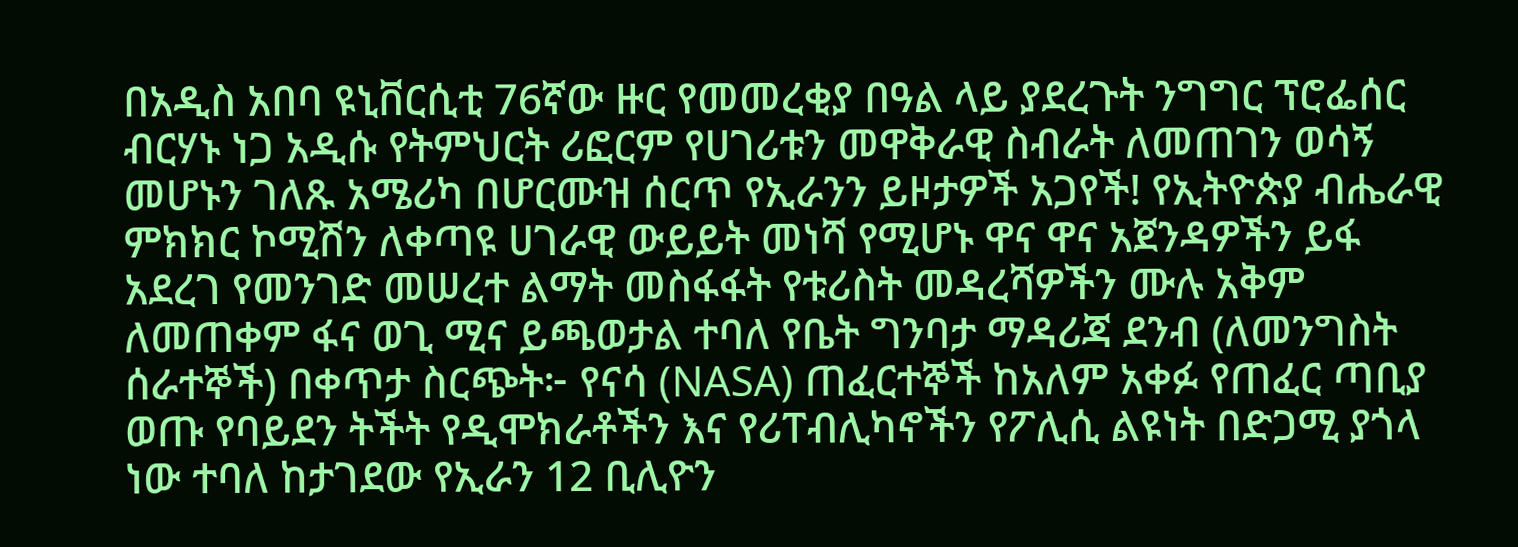በአዲስ አበባ ዩኒቨርሲቲ 76ኛው ዙር የመመረቂያ በዓል ላይ ያደረጉት ንግግር ፕሮፌሰር ብርሃኑ ነጋ አዲሱ የትምህርት ሪፎርም የሀገሪቱን መዋቅራዊ ስብራት ለመጠገን ወሳኝ መሆኑን ገለጹ አሜሪካ በሆርሙዝ ሰርጥ የኢራንን ይዞታዎች አጋየች! የኢትዮጵያ ብሔራዊ ምክክር ኮሚሽን ለቀጣዩ ሀገራዊ ውይይት መነሻ የሚሆኑ ዋና ዋና አጀንዳዎችን ይፋ አደረገ የመንገድ መሠረተ ልማት መስፋፋት የቱሪስት መዳረሻዎችን ሙሉ አቅም ለመጠቀም ፋና ወጊ ሚና ይጫወታል ተባለ የቤት ግንባታ ማዳሪጃ ደንብ (ለመንግስት ሰራተኞች) በቀጥታ ስርጭት፦ የናሳ (NASA) ጠፈርተኞች ከአለም አቀፉ የጠፈር ጣቢያ ወጡ የባይደን ትችት የዲሞክራቶችን እና የሪፐብሊካኖችን የፖሊሲ ልዩነት በድጋሚ ያጎላ ነው ተባለ ከታገደው የኢራን 12 ቢሊዮን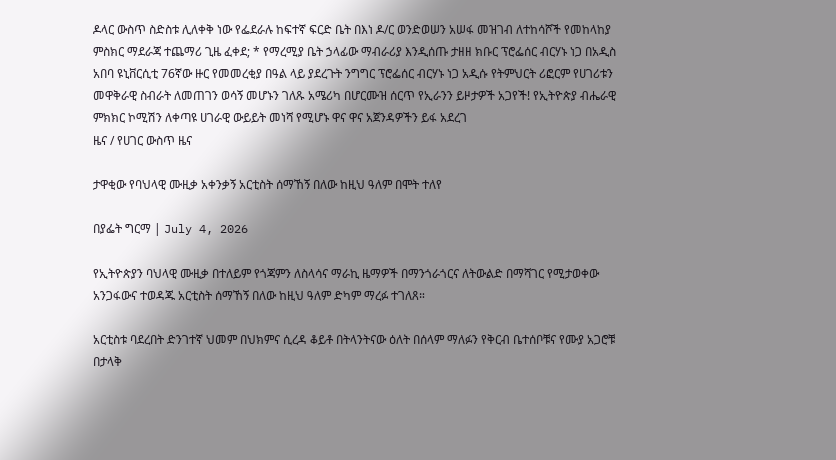ዶላር ውስጥ ስድስቱ ሊለቀቅ ነው የፌደራሉ ከፍተኛ ፍርድ ቤት በእነ ዶ/ር ወንድወሠን አሠፋ መዝገብ ለተከሳሾች የመከላከያ ምስክር ማደራጃ ተጨማሪ ጊዜ ፈቀደ; * የማረሚያ ቤት ኃላፊው ማብራሪያ እንዲሰጡ ታዘዘ ክቡር ፕሮፌሰር ብርሃኑ ነጋ በአዲስ አበባ ዩኒቨርሲቲ 76ኛው ዙር የመመረቂያ በዓል ላይ ያደረጉት ንግግር ፕሮፌሰር ብርሃኑ ነጋ አዲሱ የትምህርት ሪፎርም የሀገሪቱን መዋቅራዊ ስብራት ለመጠገን ወሳኝ መሆኑን ገለጹ አሜሪካ በሆርሙዝ ሰርጥ የኢራንን ይዞታዎች አጋየች! የኢትዮጵያ ብሔራዊ ምክክር ኮሚሽን ለቀጣዩ ሀገራዊ ውይይት መነሻ የሚሆኑ ዋና ዋና አጀንዳዎችን ይፋ አደረገ
ዜና / የሀገር ውስጥ ዜና

ታዋቂው የባህላዊ ሙዚቃ አቀንቃኝ አርቲስት ሰማኸኝ በለው ከዚህ ዓለም በሞት ተለየ

በያፌት ግርማ | July 4, 2026

የኢትዮጵያን ባህላዊ ሙዚቃ በተለይም የጎጃምን ለስላሳና ማራኪ ዜማዎች በማንጎራጎርና ለትውልድ በማሻገር የሚታወቀው አንጋፋውና ተወዳጁ አርቲስት ሰማኸኝ በለው ከዚህ ዓለም ድካም ማረፉ ተገለጸ።

አርቲስቱ ባደረበት ድንገተኛ ህመም በህክምና ሲረዳ ቆይቶ በትላንትናው ዕለት በሰላም ማለፉን የቅርብ ቤተሰቦቹና የሙያ አጋሮቹ በታላቅ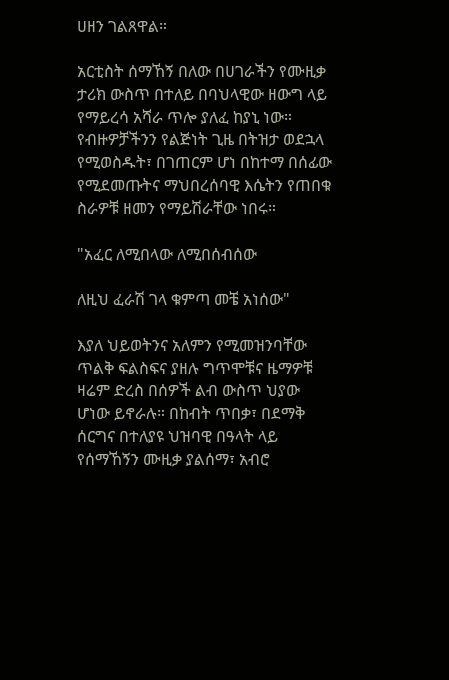ሀዘን ገልጸዋል።

አርቲስት ሰማኸኝ በለው በሀገራችን የሙዚቃ ታሪክ ውስጥ በተለይ በባህላዊው ዘውግ ላይ የማይረሳ አሻራ ጥሎ ያለፈ ከያኒ ነው። የብዙዎቻችንን የልጅነት ጊዜ በትዝታ ወደኋላ የሚወስዱት፣ በገጠርም ሆነ በከተማ በሰፊው የሚደመጡትና ማህበረሰባዊ እሴትን የጠበቁ ስራዎቹ ዘመን የማይሽራቸው ነበሩ።

"አፈር ለሚበላው ለሚበሰብሰው

ለዚህ ፈራሽ ገላ ቁምጣ መቼ አነሰው"

እያለ ህይወትንና አለምን የሚመዝንባቸው ጥልቅ ፍልስፍና ያዘሉ ግጥሞቹና ዜማዎቹ ዛሬም ድረስ በሰዎች ልብ ውስጥ ህያው ሆነው ይኖራሉ። በከብት ጥበቃ፣ በደማቅ ሰርግና በተለያዩ ህዝባዊ በዓላት ላይ የሰማኸኝን ሙዚቃ ያልሰማ፣ አብሮ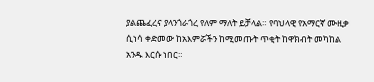ያልጨፈረና ያላንጎራጎረ የለም ማለት ይቻላል። የባህላዊ የአማርኛ ሙዚቃ ሲነሳ ቀድመው ከአእምሯችን ከሚመጡት ጥቂት ከዋክብት መካከል አንዱ እርሱ ነበር።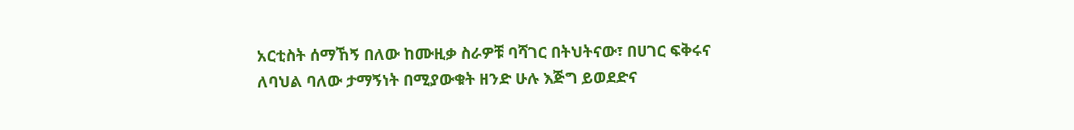አርቲስት ሰማኸኝ በለው ከሙዚቃ ስራዎቹ ባሻገር በትህትናው፣ በሀገር ፍቅሩና ለባህል ባለው ታማኝነት በሚያውቁት ዘንድ ሁሉ እጅግ ይወደድና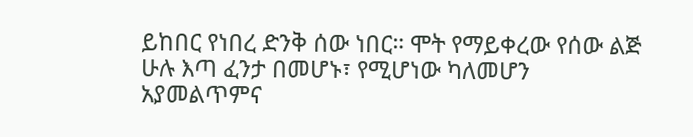ይከበር የነበረ ድንቅ ሰው ነበር። ሞት የማይቀረው የሰው ልጅ ሁሉ እጣ ፈንታ በመሆኑ፣ የሚሆነው ካለመሆን አያመልጥምና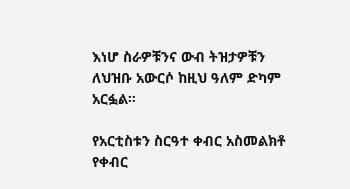እነሆ ስራዎቹንና ውብ ትዝታዎቹን ለህዝቡ አውርሶ ከዚህ ዓለም ድካም አርፏል።

የአርቲስቱን ስርዓተ ቀብር አስመልክቶ የቀብር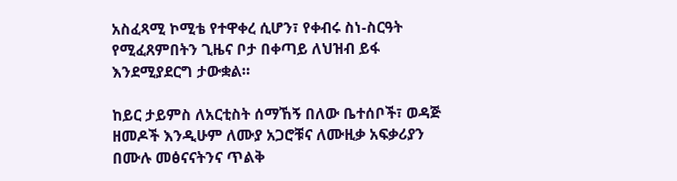አስፈጻሚ ኮሚቴ የተዋቀረ ሲሆን፣ የቀብሩ ስነ-ስርዓት የሚፈጸምበትን ጊዜና ቦታ በቀጣይ ለህዝብ ይፋ እንደሚያደርግ ታውቋል።

ከይር ታይምስ ለአርቲስት ሰማኸኝ በለው ቤተሰቦች፣ ወዳጅ ዘመዶች እንዲሁም ለሙያ አጋሮቹና ለሙዚቃ አፍቃሪያን በሙሉ መፅናናትንና ጥልቅ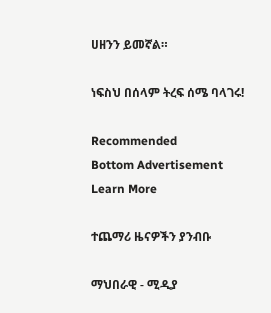ሀዘንን ይመኛል።

ነፍስህ በሰላም ትረፍ ሰሜ ባላገሩ!

Recommended
Bottom Advertisement
Learn More

ተጨማሪ ዜናዎችን ያንብቡ

ማህበራዊ - ሚዲያ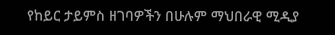የከይር ታይምስ ዘገባዎችን በሁሉም ማህበራዊ ሚዲያ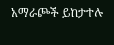አማራጮች ይከታተሉ